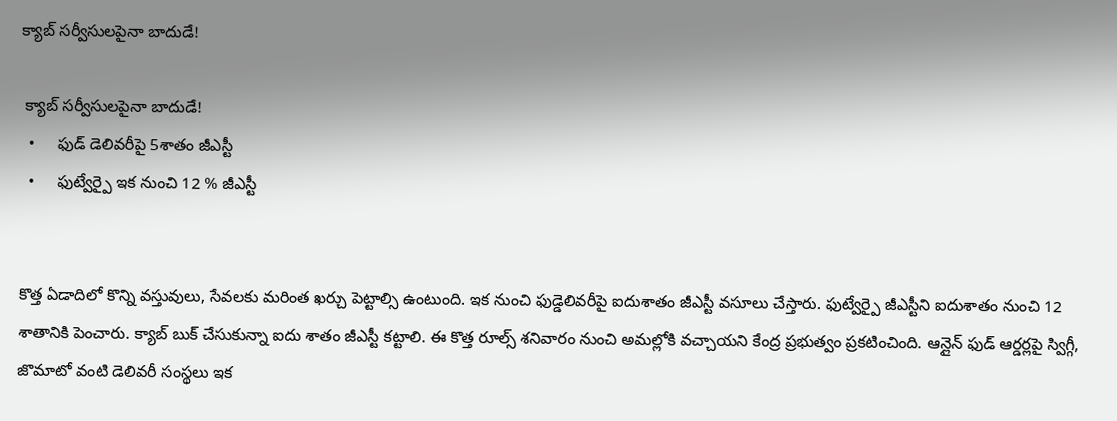క్యాబ్ సర్వీసులపైనా బాదుడే!

 క్యాబ్ సర్వీసులపైనా బాదుడే!
  •     ఫుడ్ డెలివరీపై 5శాతం జీఎస్టీ
  •     ఫుట్వేర్పై ఇక నుంచి 12 % జీఎస్టీ


కొత్త ఏడాదిలో కొన్ని వస్తువులు, సేవలకు మరింత ఖర్చు పెట్టాల్సి ఉంటుంది. ఇక నుంచి ఫుడ్డెలివరీపై ఐదుశాతం జీఎస్టీ వసూలు చేస్తారు. ఫుట్వేర్పై జీఎస్టీని ఐదుశాతం నుంచి 12 శాతానికి పెంచారు. క్యాబ్ బుక్ చేసుకున్నా ఐదు శాతం జీఎస్టీ కట్టాలి. ఈ కొత్త రూల్స్ శనివారం నుంచి అమల్లోకి వచ్చాయని కేంద్ర ప్రభుత్వం ప్రకటించింది. ఆన్లైన్ ఫుడ్ ఆర్డర్లపై స్విగ్గీ, జొమాటో వంటి డెలివరీ సంస్థలు ఇక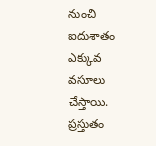నుంచి ఐదుశాతం ఎక్కువ వసూలు చేస్తాయి. ప్రస్తుతం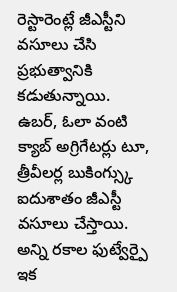రెస్టారెంట్లే జీఎస్టీని వసూలు చేసి ప్రభుత్వానికి కడుతున్నాయి. ఉబర్, ఓలా వంటి క్యాబ్ అగ్రిగేటర్లు టూ, త్రీవీలర్ల బుకింగ్స్కు ఐదుశాతం జీఎస్టీ వసూలు చేస్తాయి. అన్ని రకాల ఫుట్వేర్పై ఇక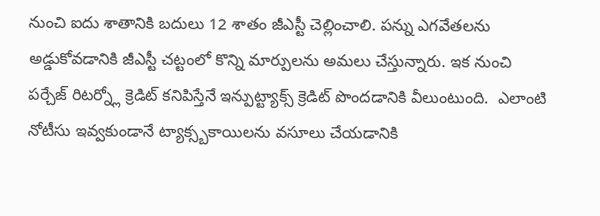నుంచి ఐదు శాతానికి బదులు 12 శాతం జీఎస్టీ చెల్లించాలి. పన్ను ఎగవేతలను అడ్డుకోవడానికి జీఎస్టీ చట్టంలో కొన్ని మార్పులను అమలు చేస్తున్నారు. ఇక నుంచి పర్చేజ్ రిటర్న్లో క్రెడిట్ కనిపిస్తేనే ఇన్పుట్ట్యాక్స్ క్రెడిట్ పొందడానికి వీలుంటుంది.  ఎలాంటి నోటీసు ఇవ్వకుండానే ట్యాక్స్బకాయిలను వసూలు చేయడానికి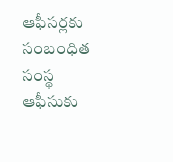ఆఫీసర్లకు సంబంధిత సంస్థ ఆఫీసుకు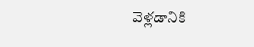వెళ్లడానికి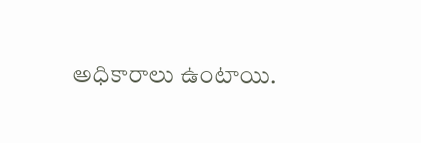అధికారాలు ఉంటాయి.